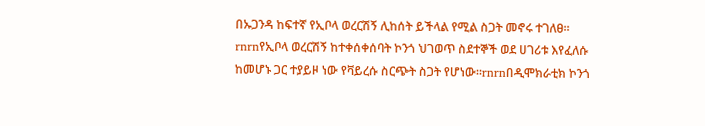በኡጋንዳ ከፍተኛ የኢቦላ ወረርሽኝ ሊከሰት ይችላል የሚል ስጋት መኖሩ ተገለፀ፡፡rnrnየኢቦላ ወረርሽኝ ከተቀሰቀሰባት ኮንጎ ህገወጥ ስደተኞች ወደ ሀገሪቱ እየፈለሱ ከመሆኑ ጋር ተያይዞ ነው የቫይረሱ ስርጭት ስጋት የሆነው፡፡rnrnበዲሞክራቲክ ኮንጎ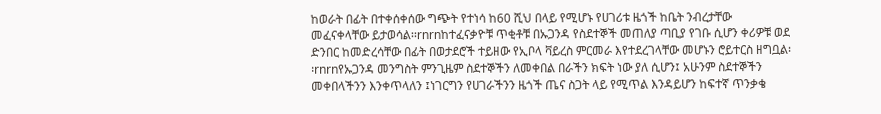ከወራት በፊት በተቀሰቀሰው ግጭት የተነሳ ከ60 ሺህ በላይ የሚሆኑ የሀገሪቱ ዜጎች ከቤት ንብረታቸው መፈናቀላቸው ይታወሳል፡፡rnrnከተፈናቃዮቹ ጥቂቶቹ በኡጋንዳ የስደተኞች መጠለያ ጣቢያ የገቡ ሲሆን ቀሪዎቹ ወደ ድንበር ከመድረሳቸው በፊት በወታደሮች ተይዘው የኢቦላ ቫይረስ ምርመራ እየተደረገላቸው መሆኑን ሮይተርስ ዘግቧል፡፡rnrnየኡጋንዳ መንግስት ምንጊዜም ስደተኞችን ለመቀበል በራችን ክፍት ነው ያለ ሲሆን፤ አሁንም ስደተኞችን መቀበላችንን እንቀጥላለን ፤ነገርግን የሀገራችንን ዜጎች ጤና ስጋት ላይ የሚጥል እንዳይሆን ከፍተኛ ጥንቃቄ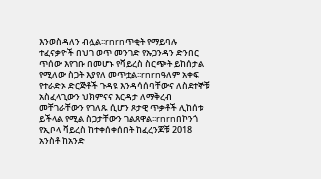እንወስዳለን ብሏል፡፡rnrnጥቂት የማይባሉ ተፈናቃዮች በህገ ወጥ መንገድ የኡጋንዳን ድንበር ጥሰው እየገቡ በመሆኑ የቫይረስ ስርጭት ይከሰታል የሚለው ስጋት እያየለ መጥቷል፡፡rnrnዓለም አቀፍ የተራድኦ ድርጅቶች ጉዳዩ እንዳሳሰባቸውና ለስደተኞቹ አስፈላጊውን ህክምናና እርዳታ ለማቅረብ መቸገራቸውን የገለጹ ሲሆን ጾታዊ ጥቃቶች ሊከሰቱ ይችላል የሚል ስጋታቸውን ገልጸዋል፡፡rnrnበኮንጎ የኢቦላ ቫይረስ ከተቀሰቀሰበት ከፈረንጆቹ 2018 አንስቶ ከአንድ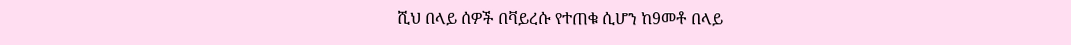ሺህ በላይ ሰዎች በቫይረሱ የተጠቁ ሲሆን ከ9መቶ በላይ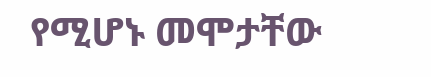የሚሆኑ መሞታቸው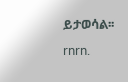ይታወሳል፡፡rnrn.